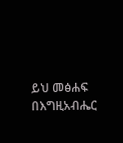ይህ መፅሐፍ በእግዚአብሔር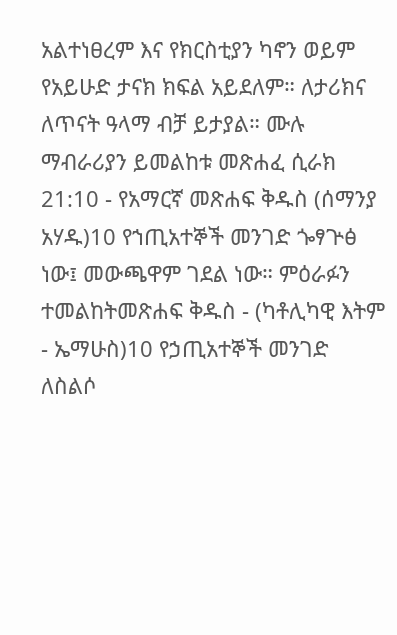አልተነፀረም እና የክርስቲያን ካኖን ወይም የአይሁድ ታናክ ክፍል አይደለም። ለታሪክና ለጥናት ዓላማ ብቻ ይታያል። ሙሉ ማብራሪያን ይመልከቱ መጽሐፈ ሲራክ 21:10 - የአማርኛ መጽሐፍ ቅዱስ (ሰማንያ አሃዱ)10 የኀጢአተኞች መንገድ ጐፃጕፅ ነው፤ መውጫዋም ገደል ነው። ምዕራፉን ተመልከትመጽሐፍ ቅዱስ - (ካቶሊካዊ እትም - ኤማሁስ)10 የኃጢአተኞች መንገድ ለስልሶ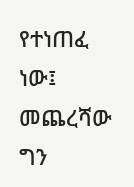የተነጠፈ ነው፤ መጨረሻው ግን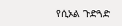የሲኦል ጉድጓድ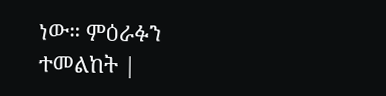ነው። ምዕራፉን ተመልከት |